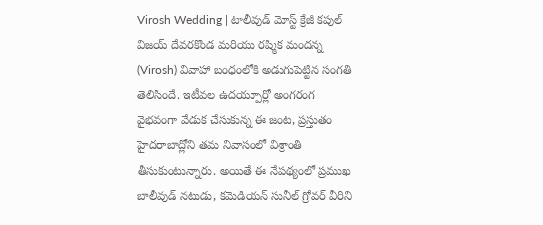Virosh Wedding | టాలీవుడ్ మోస్ట్ క్రేజీ కపుల్ విజయ్ దేవరకొండ మరియు రష్మిక మందన్న (Virosh) వివాహా బంధంలోకి అడుగుపెట్టిన సంగతి తెలిసిందే. ఇటీవల ఉదయ్పూర్లో అంగరంగ వైభవంగా వేడుక చేసుకున్న ఈ జంట, ప్రస్తుతం హైదరాబాద్లోని తమ నివాసంలో విశ్రాంతి తీసుకుంటున్నారు. అయితే ఈ నేపథ్యంలో ప్రముఖ బాలీవుడ్ నటుడు, కమెడియన్ సునీల్ గ్రోవర్ వీరిని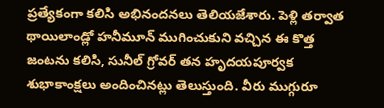ప్రత్యేకంగా కలిసి అభినందనలు తెలియజేశారు. పెళ్లి తర్వాత థాయిలాండ్లో హనీమూన్ ముగించుకుని వచ్చిన ఈ కొత్త జంటను కలిసి, సునీల్ గ్రోవర్ తన హృదయపూర్వక శుభాకాంక్షలు అందించినట్లు తెలుస్తుంది. వీరు ముగ్గురూ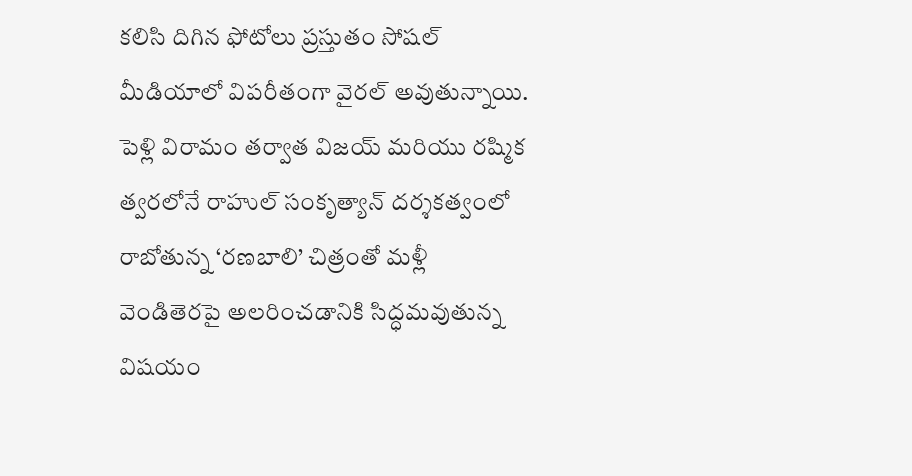కలిసి దిగిన ఫోటోలు ప్రస్తుతం సోషల్ మీడియాలో విపరీతంగా వైరల్ అవుతున్నాయి. పెళ్లి విరామం తర్వాత విజయ్ మరియు రష్మిక త్వరలోనే రాహుల్ సంకృత్యాన్ దర్శకత్వంలో రాబోతున్న ‘రణబాలి’ చిత్రంతో మళ్లీ వెండితెరపై అలరించడానికి సిద్ధమవుతున్న విషయం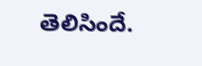తెలిసిందే.